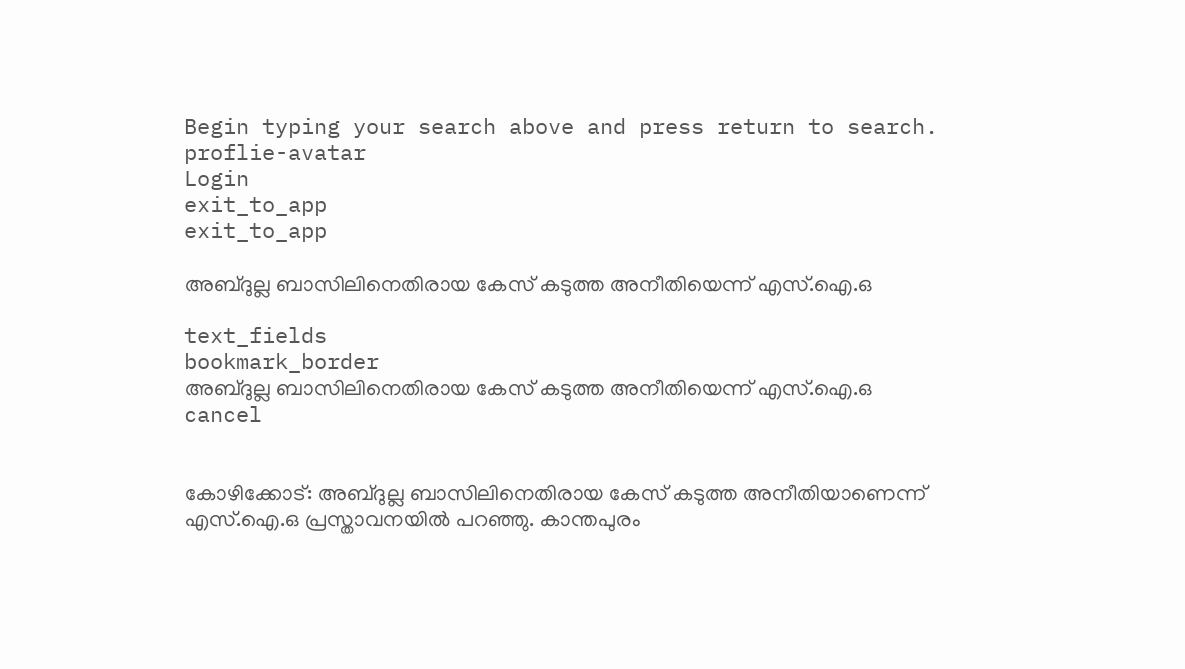Begin typing your search above and press return to search.
proflie-avatar
Login
exit_to_app
exit_to_app

അബ്ദുല്ല ബാസിലിനെതിരായ കേസ് കടുത്ത അനീതിയെന്ന് എസ്.ഐ.ഒ

text_fields
bookmark_border
അബ്ദുല്ല ബാസിലിനെതിരായ കേസ് കടുത്ത അനീതിയെന്ന് എസ്.ഐ.ഒ
cancel


കോഴിക്കോട്: അബ്ദുല്ല ബാസിലിനെതിരായ കേസ് കടുത്ത അനീതിയാണെന്ന് എസ്.ഐ.ഒ പ്രസ്താവനയിൽ പറഞ്ഞു. കാന്തപുരം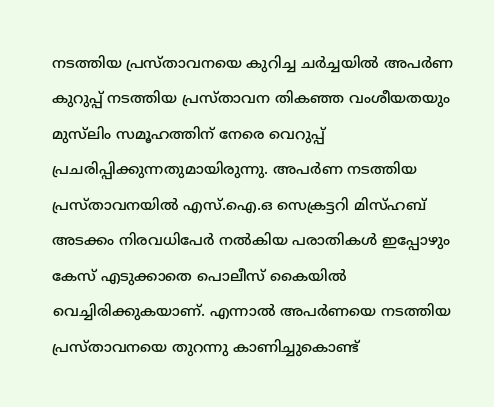നടത്തിയ പ്രസ്താവനയെ കുറിച്ച ചർച്ചയിൽ അപർണ കുറുപ്പ് നടത്തിയ പ്രസ്താവന തികഞ്ഞ വംശീയതയും മുസ്‌ലിം സമൂഹത്തിന് നേരെ വെറുപ്പ് പ്രചരിപ്പിക്കുന്നതുമായിരുന്നു. അപർണ നടത്തിയ പ്രസ്താവനയിൽ എസ്.ഐ.ഒ സെക്രട്ടറി മിസ്ഹബ് അടക്കം നിരവധിപേർ നൽകിയ പരാതികൾ ഇപ്പോഴും കേസ് എടുക്കാതെ പൊലീസ് കൈയിൽ വെച്ചിരിക്കുകയാണ്. എന്നാൽ അപർണയെ നടത്തിയ പ്രസ്താവനയെ തുറന്നു കാണിച്ചുകൊണ്ട്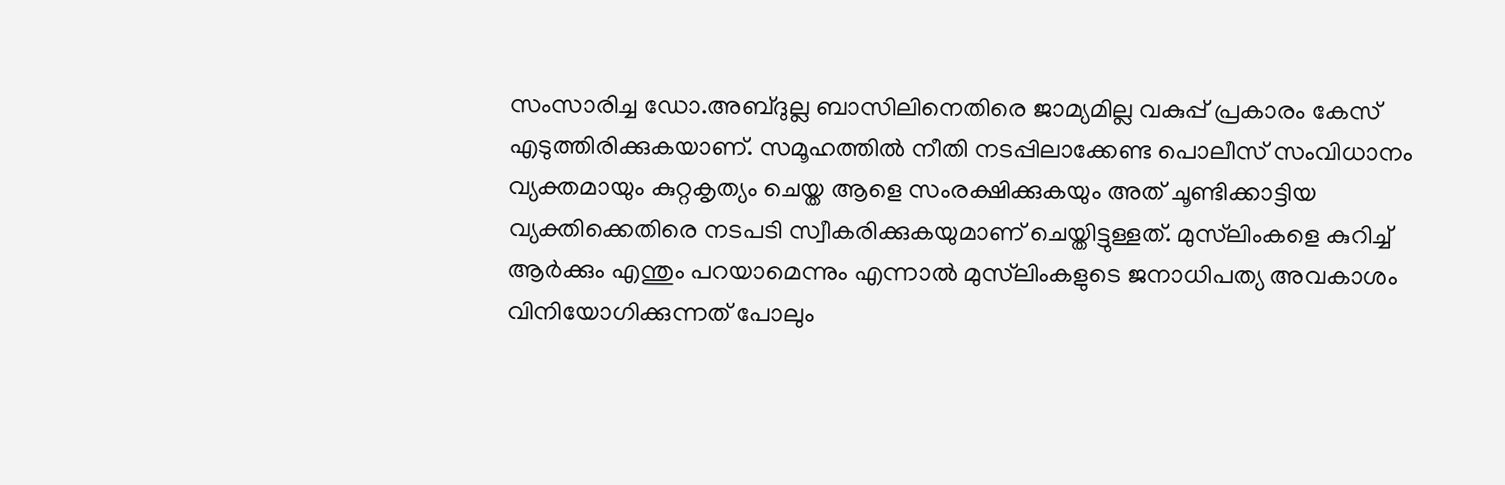സംസാരിച്ച ഡോ.അബ്ദുല്ല ബാസിലിനെതിരെ ജാമ്യമില്ല വകുപ്പ് പ്രകാരം കേസ് എടുത്തിരിക്കുകയാണ്. സമൂഹത്തിൽ നീതി നടപ്പിലാക്കേണ്ട പൊലീസ് സംവിധാനം വ്യക്തമായും കുറ്റകൃത്യം ചെയ്ത ആളെ സംരക്ഷിക്കുകയും അത് ചൂണ്ടിക്കാട്ടിയ വ്യക്തിക്കെതിരെ നടപടി സ്വീകരിക്കുകയുമാണ് ചെയ്തിട്ടുള്ളത്. മുസ്‌ലിംകളെ കുറിച്ച് ആർക്കും എന്തും പറയാമെന്നും എന്നാൽ മുസ്‌ലിംകളുടെ ജനാധിപത്യ അവകാശം വിനിയോഗിക്കുന്നത് പോലും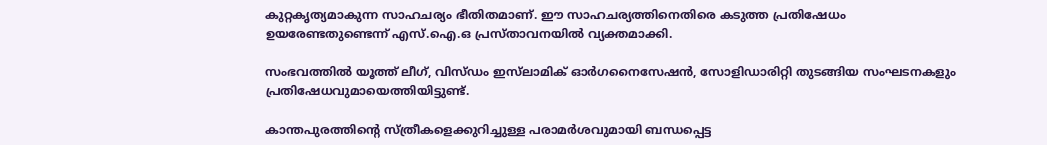കുറ്റകൃത്യമാകുന്ന സാഹചര്യം ഭീതിതമാണ്. ഈ സാഹചര്യത്തിനെതിരെ കടുത്ത പ്രതിഷേധം ഉയരേണ്ടതുണ്ടെന്ന് എസ്.ഐ.ഒ പ്രസ്താവനയിൽ വ്യക്തമാക്കി.

സംഭവത്തിൽ യൂത്ത് ലീഗ്, വിസ്ഡം ഇസ്‍ലാമിക് ഓർഗനൈസേഷൻ, സോളിഡാരിറ്റി തുടങ്ങിയ സംഘടനകളും പ്രതിഷേധവുമായെത്തിയിട്ടുണ്ട്.

കാന്തപുരത്തിന്റെ സ്ത്രീകളെക്കുറിച്ചുള്ള പരാമർശവുമായി ബന്ധപ്പെട്ട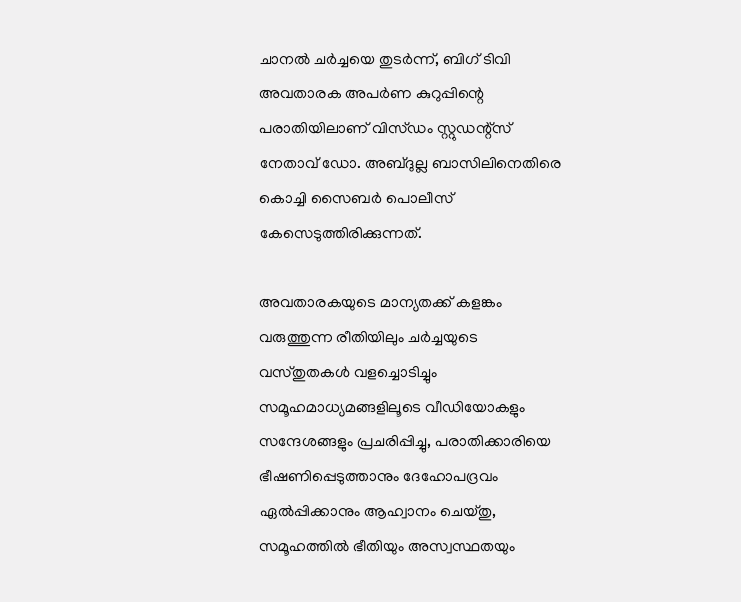ചാനൽ ചർച്ചയെ തുടർന്ന്, ബിഗ് ടിവി അവതാരക അപർണ കുറുപ്പിന്റെ പരാതിയിലാണ് വിസ്ഡം സ്റ്റുഡന്റ്‌സ് നേതാവ് ഡോ. അബ്ദുല്ല ബാസിലിനെതിരെ കൊച്ചി സൈബർ പൊലീസ് കേസെടുത്തിരിക്കുന്നത്.

അവതാരകയുടെ മാന്യതക്ക് കളങ്കം വരുത്തുന്ന രീതിയിലും ചർച്ചയുടെ വസ്തുതകൾ വളച്ചൊടിച്ചും സമൂഹമാധ്യമങ്ങളിലൂടെ വീഡിയോകളും സന്ദേശങ്ങളും പ്രചരിപ്പിച്ചു, പരാതിക്കാരിയെ ഭീഷണിപ്പെടുത്താനും ദേഹോപദ്രവം ഏൽപ്പിക്കാനും ആഹ്വാനം ചെയ്തു, സമൂഹത്തിൽ ഭീതിയും അസ്വസ്ഥതയും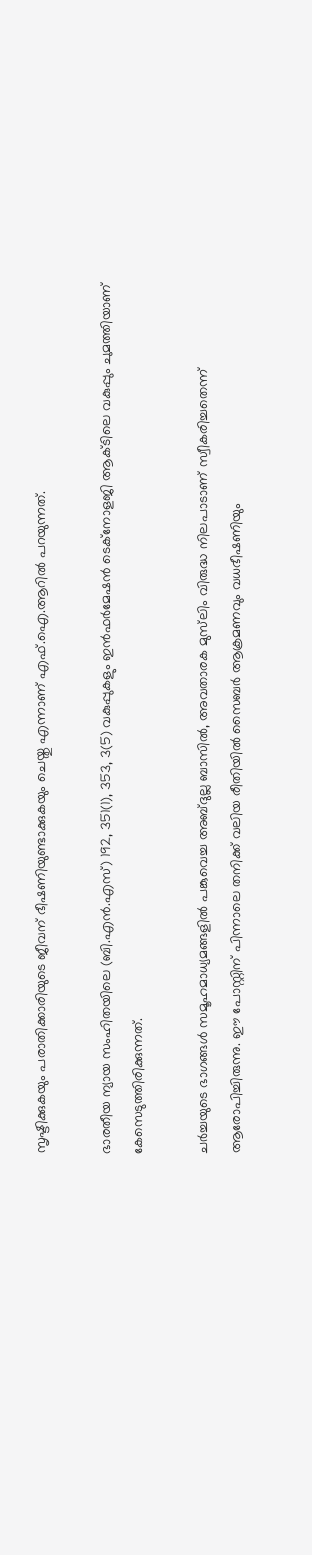സൃഷ്ടിക്കുകയും പരാതിക്കാരിയുടെ ജീവന് ഭീഷണിയുണ്ടാക്കുകയും ചെയ്തു എന്നാണ് എഫ്.ഐ.ആറിൽ പറയുന്നത്.

ഭാരതീയ ന്യായ സംഹിതയിലെ (ബി.എൻ.എസ്) 192, 351(1), 353, 3(5) വകുപ്പുകളും ഇൻഫർമേഷൻ ടെക്നോളജി ആക്ടിലെ വകുപ്പും ചുമത്തിയാണ് കേസെടുത്തിരിക്കുന്നത്.

ചർച്ചയുടെ ഭാഗങ്ങൾ സമൂഹമാധ്യമങ്ങളിൽ പങ്കുവെച്ച അബ്ദുല്ല ബാസിൽ, അവതാരക മുസ്‌ലിം വിരുദ്ധ നിലപാടാണ് സ്വീകരിച്ചതെന്ന് ആരോപിച്ചിരുന്നു. ഈ പോസ്റ്റിന് പിന്നാലെ തനിക്ക് വലിയ രീതിയിൽ സൈബർ ആക്രമണവും വധഭീഷണിയും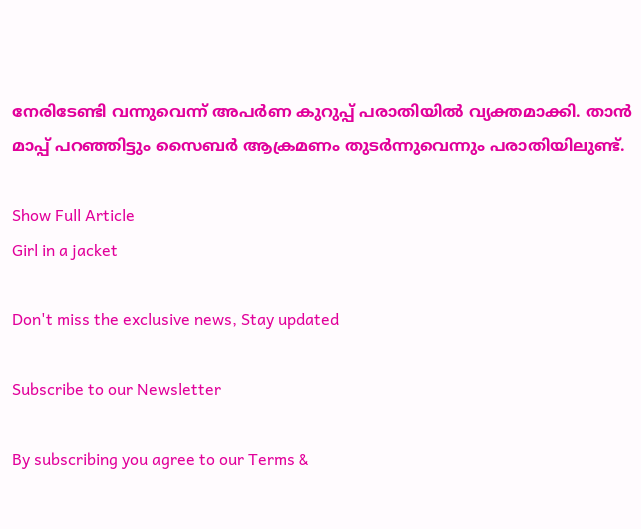നേരിടേണ്ടി വന്നുവെന്ന് അപർണ കുറുപ്പ് പരാതിയിൽ വ്യക്തമാക്കി. താൻ മാപ്പ് പറഞ്ഞിട്ടും സൈബർ ആക്രമണം തുടർന്നുവെന്നും പരാതിയിലുണ്ട്.

Show Full Article
Girl in a jacket

Don't miss the exclusive news, Stay updated

Subscribe to our Newsletter

By subscribing you agree to our Terms &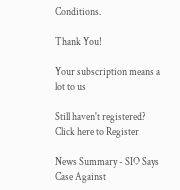Conditions.

Thank You!

Your subscription means a lot to us

Still haven't registered? Click here to Register

News Summary - SIO Says Case Against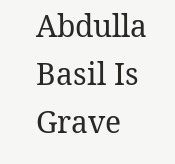Abdulla Basil Is Grave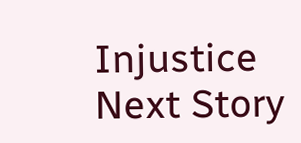Injustice
Next Story